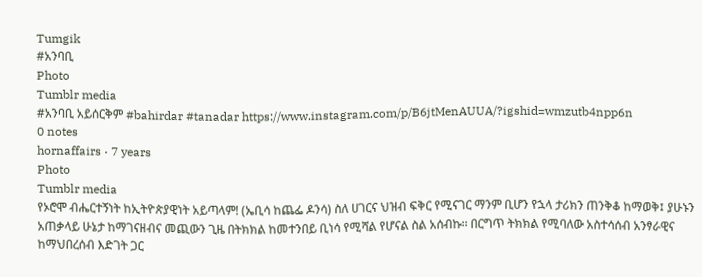Tumgik
#አንባቢ
Photo
Tumblr media
#አንባቢ አይሰርቅም #bahirdar #tanadar https://www.instagram.com/p/B6jtMenAUUA/?igshid=wmzutb4npp6n
0 notes
hornaffairs · 7 years
Photo
Tumblr media
የኦሮሞ ብሔርተኝነት ከኢትዮጵያዊነት አይጣላም! (ኤቢሳ ከጨፌ ዶንሳ) ስለ ሀገርና ህዝብ ፍቅር የሚናገር ማንም ቢሆን የኋላ ታሪክን ጠንቅቆ ከማወቅ፤ ያሁኑን አጠቃላይ ሁኔታ ከማገናዘብና መጪውን ጊዜ በትክክል ከመተንበይ ቢነሳ የሚሻል የሆናል ስል አሰብኩ፡፡ በርግጥ ትክክል የሚባለው አስተሳሰብ አንፃራዊና ከማህበረሰብ እድገት ጋር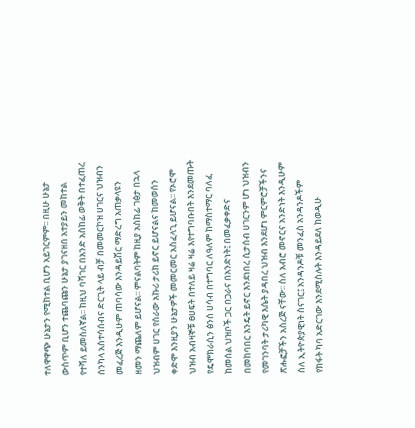ተለዋዋጭ ሁኔታን የሚከተል ቢሆን አይገርምም፡፡ በዚሁ ሁኔታ ውስጥም ቢሆን ተጨባጩን ሁኔታ ያገናዘበ አተያይን መከተል የተሻለ ይመስለኛል፡፡ ከዚህ ባሻገር በአንድ አስከፊ ወቅት በተፈጠረ ሰንካላ አስተሳሰብና ድርጊት ላይ ብቻ በመመርኮዝ ሀገርና ህዝብን መፈረጅ እንዲሁም ጠባሳው እንዳይሽር ማድረግ አጠቃላዩን ዘመን ማጨለም ይሆናል፡፡ ምናልባትም ከዚያ አስከፊ ገፅታ በኋላ ህዝብም ሀገር የሰራው አኩሪ ታሪክ ይኖር ይሆናልና ከመወሰን ቀድሞ እንዚያን ሁኔታዎች መመርመር አስፈላጊ ይሆናል፡፡ የኦሮሞ ህዝብ አብዛኞቹ ፀሀፍት በተለይ ዛሬ ዛሬ እየተግባቡበት እንደመጡት የዴሞክራሲን ፅንሰ ሀሳብ በተግባር ለዓለም ከማስተማር ባለፈ ከመሰል ህዝቦች ጋር በጋራና በአንድነት፤ በመፈቃቀድና በመከባበር እንዴት ይኖር እንደነበረ ሲታሰብ ሀገርንም ሆነ ህዝብን የመገንባት ታሪካዊ እሴት ያዳበረ ህዝብ እንደሆነ ምርምሮቻችንና ጽሑፎቻችን አስረጅ ናቸው፡፡ ስለ አብሮ መኖርና አንድነት እንዲሁም ስለ ኢትዮጵያዊነት ስናገር፤ አንዳንዶቹ መንፈስ አንዳንዶችም የክፋት ካባ አድርገው እንደሚስሉት እንዳይደለ ከወዲሁ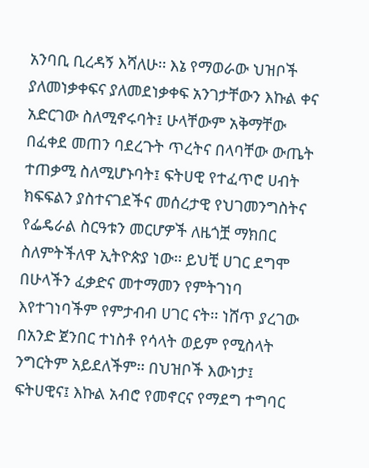አንባቢ ቢረዳኝ እሻለሁ፡፡ እኔ የማወራው ህዝቦች ያለመነቃቀፍና ያለመደነቃቀፍ አንገታቸውን እኩል ቀና አድርገው ስለሚኖሩባት፤ ሁላቸውም አቅማቸው በፈቀደ መጠን ባደረጉት ጥረትና በላባቸው ውጤት ተጠቃሚ ስለሚሆኑባት፤ ፍትሀዊ የተፈጥሮ ሀብት ክፍፍልን ያስተናገደችና መሰረታዊ የህገመንግስትና የፌዴራል ስርዓቱን መርሆዎች ለዜጎቿ ማክበር ስለምትችለዋ ኢትዮጵያ ነው፡፡ ይህቺ ሀገር ደግሞ በሁላችን ፈቃድና መተማመን የምትገነባ እየተገነባችም የምታብብ ሀገር ናት፡፡ ነሸጥ ያረገው በአንድ ጀንበር ተነስቶ የሳላት ወይም የሚስላት ንግርትም አይደለችም፡፡ በህዝቦች እውነታ፤ ፍትሀዊና፤ እኩል አብሮ የመኖርና የማደግ ተግባር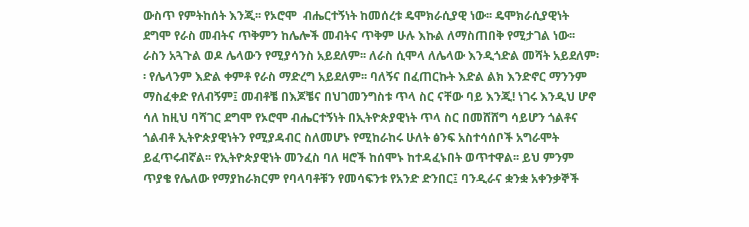ውስጥ የምትከሰት እንጂ፡፡ የኦሮሞ  ብሔርተኝነት ከመሰረቱ ዴሞክራሲያዊ ነው፡፡ ዴሞክራሲያዊነት ደግሞ የራስ መብትና ጥቅምን ከሌሎች መብትና ጥቅም ሁሉ እኩል ለማስጠበቅ የሚታገል ነው፡፡ ራስን አጓጉል ወዶ ሌላውን የሚያሳንስ አይደለም፡፡ ለራስ ሲሞላ ለሌላው እንዲጎድል መሻት አይደለም፡፡ የሌላንም እድል ቀምቶ የራስ ማድረግ አይደለም፡፡ ባለኝና በፈጠርኩት እድል ልክ እንድኖር ማንንም ማስፈቀድ የለብኝም፤ መብቶቼ በእጆቼና በህገመንግስቱ ጥላ ስር ናቸው ባይ እንጂ! ነገሩ እንዲህ ሆኖ ሳለ ከዚህ ባሻገር ደግሞ የኦሮሞ ብሔርተኝነት በኢትዮጵያዊነት ጥላ ስር በመሸሸግ ሳይሆን ጎልቶና ጎልብቶ ኢትዮጵያዊነትን የሚያዳብር ስለመሆኑ የሚከራከሩ ሁለት ፅንፍ አስተሳሰቦች አግራሞት ይፈጥሩብኛል፡፡ የኢትዮጵያዊነት መንፈስ ባለ ዛሮች ከሰሞኑ ከተዳፈኑበት ወጥተዋል፡፡ ይህ ምንም ጥያቄ የሌለው የማያከራክርም የባላባቶቹን የመሳፍንቱ የአንድ ድንበር፤ ባንዲራና ቋንቋ አቀንቃኞች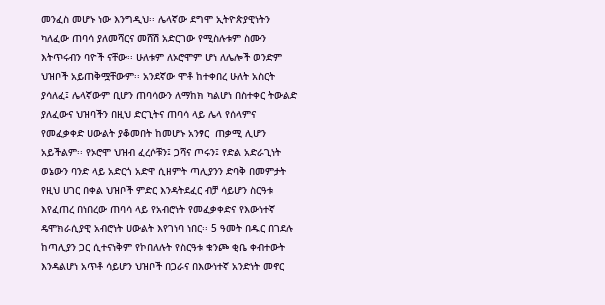መንፈስ መሆኑ ነው እንግዲህ፡፡ ሌላኛው ደግሞ ኢትዮጵያዊነትን ካለፈው ጠባሳ ያለመሻርና መሸሽ አድርገው የሚስሉቱም ስሙን እትጥሩብን ባዮች ናቸው፡፡ ሁለቱም ለኦሮሞም ሆነ ለሌሎች ወንድም ህዝቦች አይጠቅሟቸውም፡፡ አንደኛው ሞቶ ከተቀበረ ሁለት አስርት ያሳለፈ፤ ሌላኛውም ቢሆን ጠባሳውን ለማከክ ካልሆነ በስተቀር ትውልድ ያለፈውና ህዝባችን በዚህ ድርጊትና ጠባሳ ላይ ሌላ የሰላምና የመፈቃቀድ ሀውልት ያቆመበት ከመሆኑ አንፃር  ጠቃሚ ሊሆን አይችልም፡፡ የኦሮሞ ህዝብ ፈረሶቹን፤ ጋሻና ጦሩን፤ የድል አድራጊነት ወኔውን ባንድ ላይ አድርጎ አድዋ ሲዘምት ጣሊያንን ድባቅ በመምታት የዚህ ሀገር በቀል ህዝቦች ምድር እንዳትደፈር ብቻ ሳይሆን ስርዓቱ እየፈጠረ በነበረው ጠባሳ ላይ የአብሮነት የመፈቃቀድና የእውነተኛ ዴሞክራሲያዊ አብሮነት ሀውልት እየገነባ ነበር፡፡ 5 ዓመት በዱር በገደሉ ከጣሊያን ጋር ሲተናነቅም የኮበለሉት የስርዓቱ ቁንጮ ቂቤ ቀብተውት እንዳልሆነ አጥቶ ሳይሆን ህዝቦች በጋራና በእውነተኛ አንድነት መኖር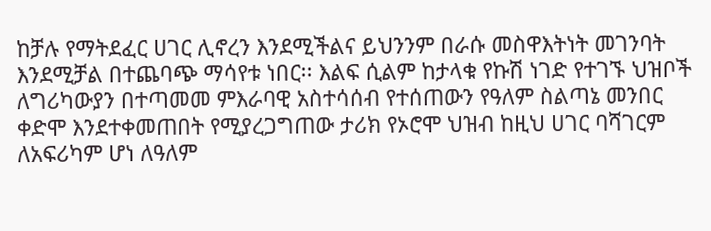ከቻሉ የማትደፈር ሀገር ሊኖረን እንደሚችልና ይህንንም በራሱ መስዋእትነት መገንባት እንደሚቻል በተጨባጭ ማሳየቱ ነበር፡፡ እልፍ ሲልም ከታላቁ የኩሽ ነገድ የተገኙ ህዝቦች ለግሪካውያን በተጣመመ ምእራባዊ አስተሳሰብ የተሰጠውን የዓለም ስልጣኔ መንበር ቀድሞ እንደተቀመጠበት የሚያረጋግጠው ታሪክ የኦሮሞ ህዝብ ከዚህ ሀገር ባሻገርም ለአፍሪካም ሆነ ለዓለም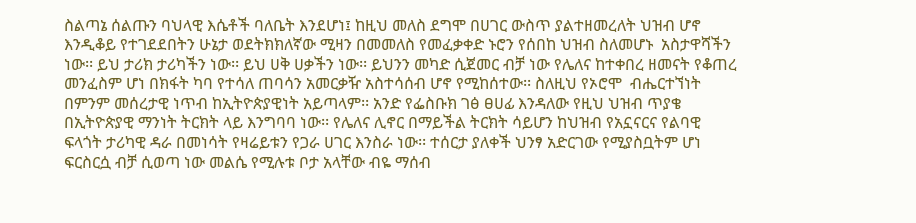ስልጣኔ ሰልጡን ባህላዊ እሴቶች ባለቤት እንደሆነ፤ ከዚህ መለስ ደግሞ በሀገር ውስጥ ያልተዘመረለት ህዝብ ሆኖ እንዲቆይ የተገደደበትን ሁኔታ ወደትክክለኛው ሚዛን በመመለስ የመፈቃቀድ ኑሮን የሰበከ ህዝብ ስለመሆኑ  አስታዋሻችን ነው፡፡ ይህ ታሪክ ታሪካችን ነው፡፡ ይህ ሀቅ ሀቃችን ነው፡፡ ይህንን መካድ ሲጀመር ብቻ ነው የሌለና ከተቀበረ ዘመናት የቆጠረ መንፈስም ሆነ በክፋት ካባ የተሳለ ጠባሳን አመርቃዥ አስተሳሰብ ሆኖ የሚከሰተው፡፡ ስለዚህ የኦሮሞ  ብሔርተኘነት በምንም መሰረታዊ ነጥብ ከኢትዮጵያዊነት አይጣላም፡፡ አንድ የፌስቡክ ገፅ ፀሀፊ እንዳለው የዚህ ህዝብ ጥያቄ በኢትዮጵያዊ ማንነት ትርክት ላይ እንግባባ ነው፡፡ የሌለና ሊኖር በማይችል ትርክት ሳይሆን ከህዝብ የአኗናርና የልባዊ ፍላጎት ታሪካዊ ዳራ በመነሳት የዛሬይቱን የጋራ ሀገር እንስራ ነው፡፡ ተሰርታ ያለቀች ህንፃ አድርገው የሚያስቧትም ሆነ ፍርስርሷ ብቻ ሲወጣ ነው መልሴ የሚሉቱ ቦታ አላቸው ብዬ ማሰብ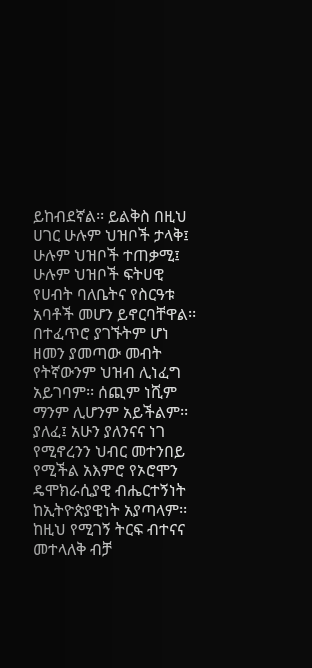ይከብደኛል፡፡ ይልቅስ በዚህ ሀገር ሁሉም ህዝቦች ታላቅ፤ ሁሉም ህዝቦች ተጠቃሚ፤ ሁሉም ህዝቦች ፍትሀዊ የሀብት ባለቤትና የስርዓቱ አባቶች መሆን ይኖርባቸዋል፡፡ በተፈጥሮ ያገኙትም ሆነ ዘመን ያመጣው መብት የትኛውንም ህዝብ ሊነፈግ አይገባም፡፡ ሰጪም ነሺም ማንም ሊሆንም አይችልም፡፡ ያለፈ፤ አሁን ያለንናና ነገ የሚኖረንን ህብር መተንበይ የሚችል አእምሮ የኦሮሞን ዴሞክራሲያዊ ብሔርተኝነት ከኢትዮጵያዊነት አያጣላም፡፡ ከዚህ የሚገኝ ትርፍ ብተናና መተላለቅ ብቻ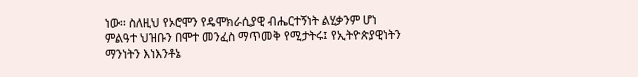ነው፡፡ ስለዚህ የኦሮሞን የዴሞክራሲያዊ ብሔርተኝነት ልሂቃንም ሆነ ምልዓተ ህዝቡን በሞተ መንፈስ ማጥመቅ የሚታትሩ፤ የኢትዮጵያዊነትን ማንነትን እነእንቶኔ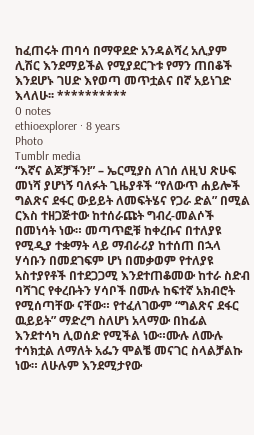ከፈጠሩት ጠባሳ በማዋደድ አንዳልሻረ አሊያም ሊሽር እንደማይችል የሚያደርጉቱ የማን ጠበቆች እንደሆኑ ገሀድ እየወጣ መጥቷልና በኛ አይነገድ እላለሁ፡፡ **********
0 notes
ethioexplorer · 8 years
Photo
Tumblr media
“እኛና ልጆቻችን!” – ኤርሚያስ ለገሰ ለዚህ ጽሁፍ መነሻ ያሆነኝ ባለፉት ጊዜያቶች “የለውጥ ሐይሎች ግልጽና ደፋር ውይይት ለመፍትሄና የጋራ ድል” በሚል ርእስ ተዘጋጅተው ከተሰራጩት ግብረ-መልሶች በመነሳት ነው። መጣጥፎቹ ከቀረቡና በተለያዩ የሚዲያ ተቋማት ላይ ማብራሪያ ከተሰጠ በኋላ ሃሳቡን በመደገፍም ሆነ በመቃወም የተለያዩ አስተያየቶች በተደጋጋሚ እንደተጠቆመው ከተራ ስድብ ባሻገር የቀረቡትን ሃሳቦች በሙሉ ከፍተኛ አክብሮት የሚሰጣቸው ናቸው። የተፈለገውም “ግልጽና ደፋር ዉይይት” ማድረግ ስለሆነ አላማው በከፊል እንደተሳካ ሊወሰድ የሚችል ነው።ሙሉ ለሙሉ ተሳክቷል ለማለት አፌን ሞልቼ መናገር ስላልቻልኩ ነው። ለሁሉም እንደሚታየው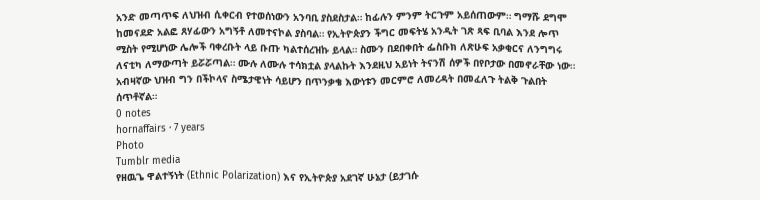አንድ መጣጥፍ ለህዝብ ሲቀርብ የተወሰነውን አንባቢ ያስደስታል። ከፊሉን ምንም ትርጉም አይሰጠውም። ግማሹ ደግሞ ከመናደድ አልፎ ጸሃፊውን አግኝቶ ለመተናኮል ያስባል። የኢትዮጵያን ችግር መፍትሄ አንዲት ገጽ ጻፍ ቢባል እንደ ሎጥ ሚስት የሚሆነው ሌሎች ባቀረቡት ላይ ቡጡ ካልተሰረዝኩ ይላል። ስሙን በደበቀበት ፌስቡክ ለጽሁፍ አቃቂርና ለንግግሩ ለናቲካ ለማውጣት ይሯሯጣል። ሙሉ ለሙሉ ተሳክቷል ያላልኩት እንደዚህ አይነት ትናንሽ ሰዎች በየቦታው በመኖራቸው ነው። አብዛኛው ህዝብ ግን በችኮላና ስሜታዊነት ሳይሆን በጥንቃቄ እውነቱን መርምሮ ለመረዳት በመፈለጉ ትልቅ ጉልበት ሰጥቶኛል።
0 notes
hornaffairs · 7 years
Photo
Tumblr media
የዘዉጌ ዋልተኝነት (Ethnic Polarization) እና የኢትዮጵያ አደገኛ ሁኔታ (ይታገሱ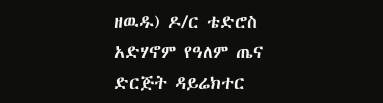ዘዉዱ) ዶ/ር ቴድሮስ አድሃኖም የዓለም ጤና ድርጅት ዳይሬክተር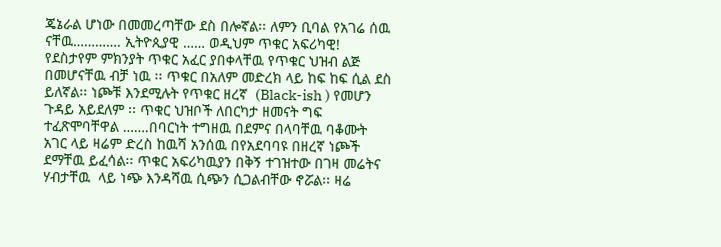ጄኔራል ሆነው በመመረጣቸው ደስ በሎኛል፡፡ ለምን ቢባል የአገሬ ሰዉ ናቸዉ…………. ኢትዮጲያዊ …… ወዲህም ጥቁር አፍሪካዊ! የደስታየም ምክንያት ጥቁር አፈር ያበቀላቸዉ የጥቁር ህዝብ ልጅ በመሆናቸዉ ብቻ ነዉ ፡፡ ጥቁር በአለም መድረክ ላይ ከፍ ከፍ ሲል ደስ ይለኛል፡፡ ነጮቹ እንደሚሉት የጥቁር ዘረኛ  (Black-ish ) የመሆን ጉዳይ አይደለም ፡፡ ጥቁር ህዝቦች ለበርካታ ዘመናት ግፍ ተፈጽሞባቸዋል …….በባርነት ተግዘዉ በደምና በላባቸዉ ባቆሙት አገር ላይ ዛሬም ድረስ ከዉሻ አንሰዉ በየአደባባዩ በዘረኛ ነጮች ደማቸዉ ይፈሳል፡፡ ጥቁር አፍሪካዉያን በቅኝ ተገዝተው በገዛ መሬትና ሃብታቸዉ  ላይ ነጭ እንዳሻዉ ሲጭን ሲጋልብቸው ኖሯል፡፡ ዛሬ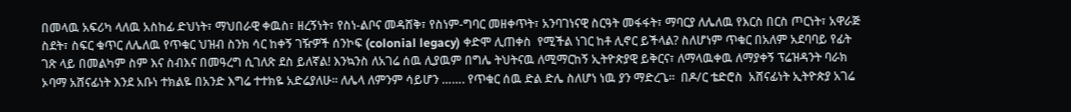በመላዉ አፍሪካ ላለዉ አስከፊ ድህነት፣ ማህበራዊ ቀዉስ፣ ዘረኝነት፣ የስነ-ልቦና መዳሸቅ፣ የስነም-ግባር መዘቀጥት፣ አንባገነናዊ ስርዓት መፋፋት፣ ማባርያ ለሌለዉ የእርስ በርስ ጦርነት፣ አዋራጅ ስደት፣ ስፍር ቁጥር ለሌለዉ የጥቁር ህዝብ ስንክ ሳር ከቀኝ ገዥዎች ሰንኮፍ (colonial legacy) ቀድሞ ሊጠቀስ  የሚችል ነገር ከቶ ሊኖር ይችላል? ስለሆነም ጥቁር በአለም አደባባይ የፊት ገጽ ላይ በመልካም ስም እና ስብእና በመዓረግ ሲገለጽ ደስ ይለኛል! እንኳንስ ለአገሬ ሰዉ ሊያዉም በግሌ ትህትናዉ ለሚማርከኝ ኢትዮጵያዊ ይቅርና፣ ለማላዉቀዉ ለማያቀኝ ፕሬዝዳንት ባራክ ኦባማ አሸናፊነት እንደ አቡነ ተክልዬ በአንድ እግሬ ተተክዬ አድሬያለሁ፡፡ ለሌላ ለምንም ሳይሆን ……. የጥቁር ሰዉ ድል ድሌ ስለሆነ ነዉ ያን ማድረጌ፡፡  በዶ/ር ቴድሮስ  አሸናፊነት ኢትዮጵያ አገሬ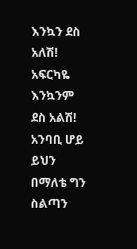እንኳን ደስ አለሽ! አፍርካዬ እንኳንም ደስ አልሽ! አንባቢ ሆይ ይህን በማለቴ ግን  ስልጣን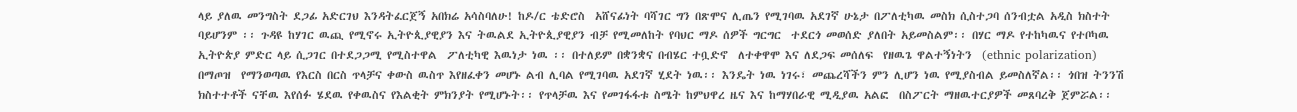ላይ ያለዉ መንግስት ደጋፊ አድርገህ እንዳትፈርጀኝ አበክሬ አሳስባለሁ! ከዶ/ር ቴድሮስ  አሸናፊነት ባሻገር ግን በጽሞና ሊጤን የሚገባዉ አደገኛ ሁኔታ በፖለቲካዉ መስክ ሲስተጋባ ሰንብቷል አዲስ ክስተት ባይሆንም ፡፡ ጉዳዩ ከሃገር ዉጪ የሚኖሩ ኢትዮጲያዊያን እና ትዉልደ ኢትዮጲያዊያን ብቻ የሚመለከት የባህር ማዶ ሰዎች ግርግር  ተደርጎ መወሰድ ያለበት አይመስልም፡፡ በሃር ማዶ የተከካዉና የተቦካዉ ኢትዮጵያ ምድር ላይ ሲጋገር በተደጋጋሚ የሚስተዋል  ፖለቲካዊ እዉነታ ነዉ ፡፡ በተለይም በቋንቋና በብሄር ተቧድኖ  ለተቀዋሞ እና ለደጋፍ መሰለፍ  የዘዉጌ ዋልተኝነትን  (ethnic polarization) በማጦዝ  የማንወጣዉ የእርስ በርስ ጥላቻና ቀውስ ዉስጥ እየዘፈቀን መሆኑ ልብ ሊባል የሚገባዉ አደገኛ ሂደት ነዉ፡፡ እንዴት ነዉ ነገሩ፣ መጨረሻችን ምን ሊሆን ነዉ የሚያስብል ይመስለኛል፡፡ ጎበዝ ትንንሽ ክስተተቶች ናቸዉ እየሰፉ ሄደዉ የቀዉስና የእልቂት ምክንያት የሚሆኑት፡፡ የጥላቻዉ እና የመገፋፋቱ ስሜት ከምህዋረ ዜና እና ከማሃበራዊ ሚዲያዉ አልፎ  በስፖርት ማዘዉተርያዎች መጸባረቅ ጀምሯል፡፡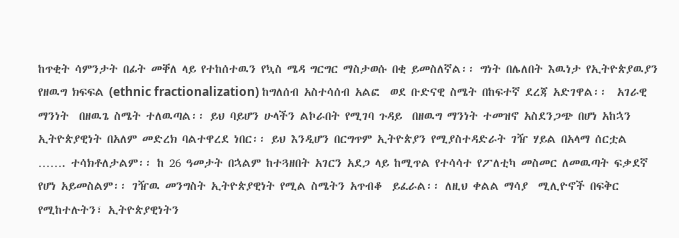ከጥቂት ሳምንታት በፊት መቐለ ላይ የተከሰተዉን የኳስ ሜዳ ግርግር ማስታወሱ በቂ ይመስለኛል፡፡ ግነት በሌለበት እዉነታ የኢትዮጵያዉያን የዘዉግ ክፍፍል (ethnic fractionalization) ከግለሰብ አስተሳሰብ አልፎ  ወደ ቡድናዊ ስሜት በከፍተኛ ደረጃ አድገዋል፡፡  አገራዊ ማንነት  በዘዉጌ ስሜት ተለዉጣል፡፡ ይህ ባይሆን ሁላችን ልኮራበት የሚገባ ጉዳይ  በዘዉግ ማንነት ተመዝኖ አስደንጋጭ በሆነ አከኋን ኢትዮጵያዊነት በአለም መድረክ ባልተዋረደ ነበር፡፡ ይህ እንዲሆን በርግጥም ኢትዮጵያን የሚያስተዳድራት ገዥ ሃይል በአላማ ሰርቷል ……. ተሳክቶለታልም፡፡ ከ 26 ዓመታት በኋልም ከተጓዘበት አገርን አደጋ ላይ ከሚጥል የተሳሳተ የፖለቲካ መስመር ለመዉጣት ፍቃደኛ የሆነ አይመስልም፡፡ ገዥዉ መንግስት ኢትዮጵያዊነት የሚል ስሜትን አጥብቆ  ይፈራል፡፡ ለዚህ ቀልል ማሳያ  ሚሊዮኖች በፍቅር የሚከተሉትን፣ ኢትዮጵያዊነትን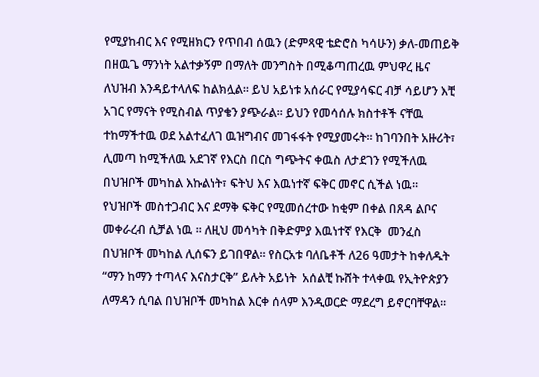የሚያከብር እና የሚዘክርን የጥበብ ሰዉን (ድምጻዊ ቴድሮስ ካሳሁን) ቃለ-መጠይቅ በዘዉጌ ማንነት አልተቃኝም በማለት መንግስት በሚቆጣጠረዉ ምህዋረ ዜና ለህዝብ እንዳይተላለፍ ከልክሏል፡፡ ይህ አይነቱ አሰራር የሚያሳፍር ብቻ ሳይሆን እቺ አገር የማናት የሚስብል ጥያቄን ያጭራል፡፡ ይህን የመሳሰሉ ክስተቶች ናቸዉ ተከማችተዉ ወደ አልተፈለገ ዉዝግብና መገፋፋት የሚያመሩት፡፡ ከገባንበት አዙሪት፣ ሊመጣ ከሚችለዉ አደገኛ የእርስ በርስ ግጭትና ቀዉስ ለታደገን የሚችለዉ በህዝቦች መካከል እኩልነት፣ ፍትህ እና እዉነተኛ ፍቅር መኖር ሲችል ነዉ፡፡ የህዝቦች መስተጋብር እና ደማቅ ፍቅር የሚመሰረተው ከቂም በቀል በጸዳ ልቦና መቀራረብ ሲቻል ነዉ ፡፡ ለዚህ መሳካት በቅድምያ እዉነተኛ የእርቅ  መንፈስ በህዝቦች መካከል ሊሰፍን ይገበዋል፡፡ የስርአቱ ባለቤቶች ለ26 ዓመታት ከቀለዱት “ማን ከማን ተጣላና እናስታርቅ” ይሉት አይነት  አሰልቺ ኩሸት ተላቀዉ የኢትዮጵያን ለማዳን ሲባል በህዝቦች መካከል እርቀ ሰላም እንዲወርድ ማደረግ ይኖርባቸዋል፡፡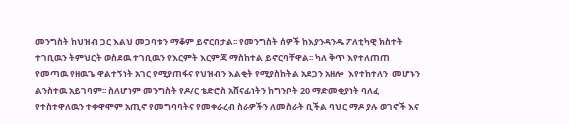መንግስት ከህዝብ ጋር እልህ መጋባቱን ማቆም ይኖርበታል፡፡ የመንግስት ሰዎች ከእያንዳንዱ ፖለቲካዊ ክስተት ተገቢዉን ትምህርት ወስደዉ ተገቢዉን የእርምት እርምጃ ማስከተል ይኖርባቸዋል፡፡ ካለ ቅጥ እየተለጠጠ የመጣዉ የዘዉጌ ዋልተኝነት አገር የሚያጠፋና የህዝብን እልቂት የሚያስከትል አደጋን አዘሎ  እየተከተለን  መሆኑን ልንስተዉ አይገባም፡፡ ስለሆነም መንግስት የዶ/ር ቴድሮስ አሸናፊነትን ከግንቦት 20 ማድመቂያነት ባለፈ የተስተዋለዉን ተቀዋሞም አጢኖ የመግባባትና የመቀራረብ ስራዎችን ለመስራት ቢችል ባህር ማዶ ያሉ ወገኖች እና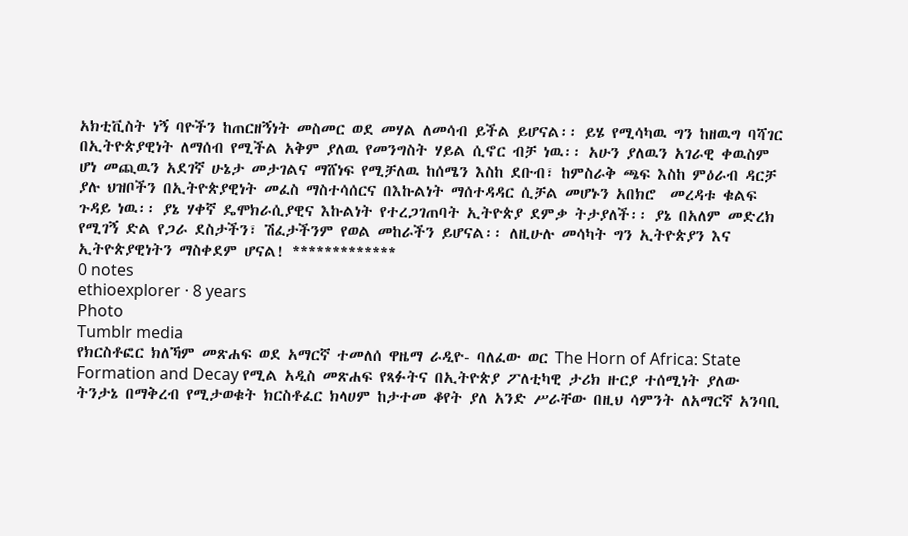አክቲቪስት ነኝ ባዮችን ከጠርዘኝነት መስመር ወደ መሃል ለመሳብ ይችል ይሆናል፡፡ ይሄ የሚሳካዉ ግን ከዘዉግ ባሻገር በኢትዮጵያዊነት ለማሰብ የሚችል አቅም ያለዉ የመንግስት ሃይል ሲኖር ብቻ ነዉ፡፡ አሁን ያለዉን አገራዊ ቀዉስም ሆነ መጪዉን አደገኛ ሁኔታ መታገልና ማሸነፍ የሚቻለዉ ከሰሜን እስከ ደቡብ፣ ከምስራቅ ጫፍ እስከ ምዕራብ ዳርቻ ያሉ ህዝቦችን በኢትዮጵያዊነት መፈስ ማስተሳሰርና በእኩልነት ማሰተዳዳር ሲቻል መሆኑን አበክሮ  መረዳቱ ቁልፍ ጉዳይ ነዉ፡፡ ያኔ ሃቀኛ ዴሞክራሲያዊና እኩልነት የተረጋገጠባት ኢትዮጵያ ደምቃ ትታያለች፡፡ ያኔ በአለም መድረክ የሚገኝ ድል የጋራ ደስታችን፣ ሽፈታችንም የወል መከራችን ይሆናል፡፡ ለዚሁሉ መሳካት ግን ኢትዮጵያን እና ኢትዮጵያዊነትን ማስቀደም ሆናል! *************
0 notes
ethioexplorer · 8 years
Photo
Tumblr media
የክርስቶፎር ክለኻም መጽሐፍ ወደ አማርኛ ተመለሰ ዋዜማ ራዲዮ- ባለፈው ወር The Horn of Africa: State Formation and Decay የሚል አዲስ መጽሐፍ የጻፉትና በኢትዮጵያ ፖለቲካዊ ታሪክ ዙርያ ተሰሚነት ያለው ትንታኔ በማቅረብ የሚታወቁት ክርስቶፈር ክላሀም ከታተመ ቆየት ያለ አንድ ሥራቸው በዚህ ሳምንት ለአማርኛ አንባቢ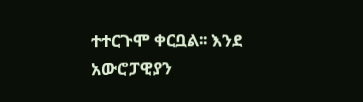ተተርጉሞ ቀርቧል፡፡ እንደ አውሮፓዊያን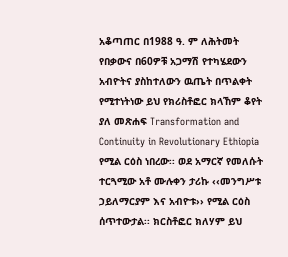አቆጣጠር በ1988 ዓ. ም ለሕትመት የበቃውና በ60ዎቹ አጋማሽ የተካሄደውን አብዮትና ያስከተለውን ዉጤት በጥልቀት የሚተነትነው ይህ የክሪስቶፎር ክላኸም ቆየት ያለ መጽሐፍ Transformation and Continuity in Revolutionary Ethiopia የሚል ርዕስ ነበረው፡፡ ወደ አማርኛ የመለሱት ተርጓሚው አቶ ሙሉቀን ታሪኩ ‹‹መንግሥቱ ኃይለማርያም እና አብዮቱ›› የሚል ርዕስ ሰጥተውታል፡፡ ክርስቶፎር ክለሃም ይህ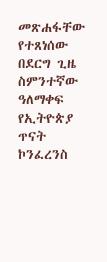መጽሐፋቸው የተጸነሰው በደርግ ጊዜ ስምንተኛው ዓለማቀፍ የኢትዮጵያ ጥናት ኮንፈረንስ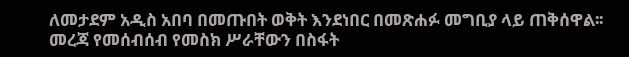ለመታደም አዲስ አበባ በመጡበት ወቅት እንደነበር በመጽሐፉ መግቢያ ላይ ጠቅሰዋል፡፡ መረጃ የመሰብሰብ የመስክ ሥራቸውን በስፋት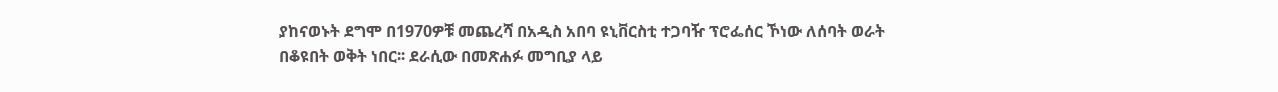ያከናወኑት ደግሞ በ1970ዎቹ መጨረሻ በአዲስ አበባ ዩኒቨርስቲ ተጋባዥ ፕሮፌሰር ኾነው ለሰባት ወራት በቆዩበት ወቅት ነበር፡፡ ደራሲው በመጽሐፉ መግቢያ ላይ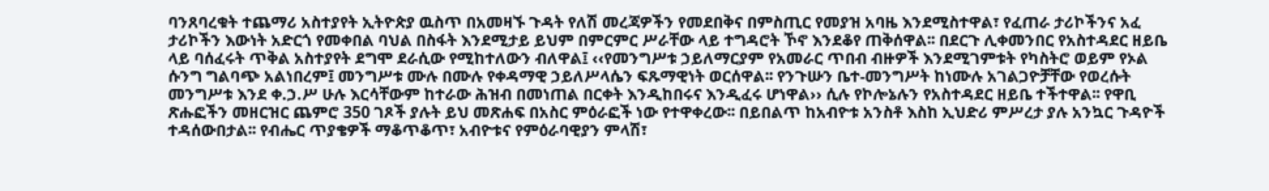ባንጸባረቁት ተጨማሪ አስተያየት ኢትዮጵያ ዉስጥ በአመዛኙ ጉዳት የለሽ መረጃዎችን የመደበቅና በምስጢር የመያዝ አባዜ እንደሚስተዋል፣ የፈጠራ ታሪኮችንና አፈ ታሪኮችን እውነት አድርጎ የመቀበል ባህል በስፋት እንደሚታይ ይህም በምርምር ሥራቸው ላይ ተግዳሮት ኾኖ እንደቆየ ጠቅሰዋል፡፡ በደርጉ ሊቀመንበር የአስተዳደር ዘይቤ ላይ ባሰፈሩት ጥቅል አስተያየት ደግሞ ደራሲው የሚከተለውን ብለዋል፤ ‹‹የመንግሥቱ ኃይለማርያም የአመራር ጥበብ ብዙዎች እንደሚገምቱት የካስትሮ ወይም የኦል ሱንግ ግልባጭ አልነበረም፤ መንግሥቱ ሙሉ በሙሉ የቀዳማዊ ኃይለሥላሴን ፍጹማዊነት ወርሰዋል፡፡ የንጉሡን ቤተ-መንግሥት ከነሙሉ አገልጋዮቻቸው የወረሱት መንግሥቱ እንደ ቀ.ኃ.ሥ ሁሉ እርሳቸውም ከተራው ሕዝብ በመነጠል በርቀት እንዲከበሩና እንዲፈሩ ሆነዋል›› ሲሉ የኮሎኔሉን የአስተዳደር ዘይቤ ተችተዋል፡፡ የዋቢ ጽሑፎችን መዘርዝር ጨምሮ 350 ገጾች ያሉት ይህ መጽሐፍ በአስር ምዕራፎች ነው የተዋቀረው፡፡ በይበልጥ ከአብዮቱ አንስቶ እስከ ኢህድሪ ምሥረታ ያሉ አንኳር ጉዳዮች ተዳሰውበታል፡፡ የብሔር ጥያቄዎች ማቆጥቆጥ፣ አብዮቱና የምዕራባዊያን ምላሽ፣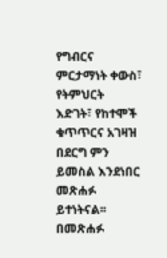የግብርና ምርታማነት ቀውስ፣ የትምህርት እድገት፣ የከተሞች ቁጥጥርና አገዛዝ በደርግ ምን ይመስል እንደነበር መጽሐፉ ይተነትናል፡፡ በመጽሐፉ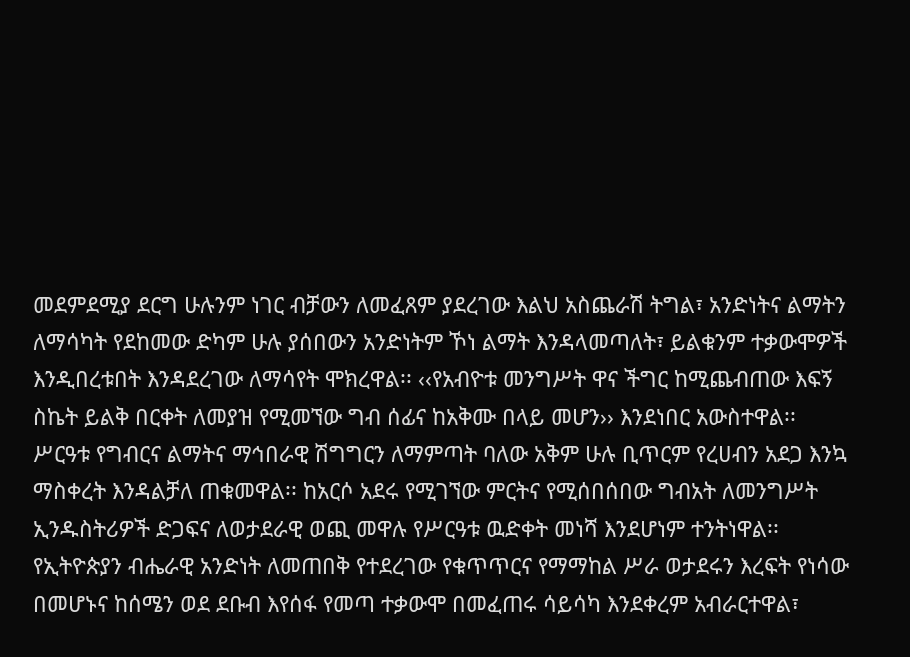መደምደሚያ ደርግ ሁሉንም ነገር ብቻውን ለመፈጸም ያደረገው እልህ አስጨራሽ ትግል፣ አንድነትና ልማትን ለማሳካት የደከመው ድካም ሁሉ ያሰበውን አንድነትም ኾነ ልማት እንዳላመጣለት፣ ይልቁንም ተቃውሞዎች እንዲበረቱበት እንዳደረገው ለማሳየት ሞክረዋል፡፡ ‹‹የአብዮቱ መንግሥት ዋና ችግር ከሚጨብጠው እፍኝ ስኬት ይልቅ በርቀት ለመያዝ የሚመኘው ግብ ሰፊና ከአቅሙ በላይ መሆን›› እንደነበር አውስተዋል፡፡ ሥርዓቱ የግብርና ልማትና ማኅበራዊ ሽግግርን ለማምጣት ባለው አቅም ሁሉ ቢጥርም የረሀብን አደጋ እንኳ ማስቀረት እንዳልቻለ ጠቁመዋል፡፡ ከአርሶ አደሩ የሚገኘው ምርትና የሚሰበሰበው ግብአት ለመንግሥት ኢንዱስትሪዎች ድጋፍና ለወታደራዊ ወጪ መዋሉ የሥርዓቱ ዉድቀት መነሻ እንደሆነም ተንትነዋል፡፡ የኢትዮጵያን ብሔራዊ አንድነት ለመጠበቅ የተደረገው የቁጥጥርና የማማከል ሥራ ወታደሩን እረፍት የነሳው በመሆኑና ከሰሜን ወደ ደቡብ እየሰፋ የመጣ ተቃውሞ በመፈጠሩ ሳይሳካ እንደቀረም አብራርተዋል፣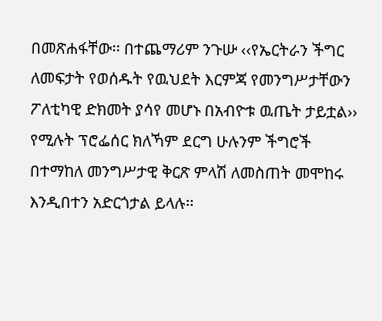በመጽሐፋቸው፡፡ በተጨማሪም ንጉሡ ‹‹የኤርትራን ችግር ለመፍታት የወሰዱት የዉህደት እርምጃ የመንግሥታቸውን ፖለቲካዊ ድክመት ያሳየ መሆኑ በአብዮቱ ዉጤት ታይቷል›› የሚሉት ፕሮፌሰር ክለኻም ደርግ ሁሉንም ችግሮች በተማከለ መንግሥታዊ ቅርጽ ምላሽ ለመስጠት መሞከሩ እንዲበተን አድርጎታል ይላሉ፡፡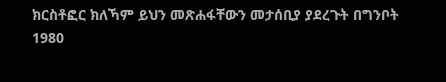ክርስቶፎር ክለኻም ይህን መጽሐፋቸውን መታሰቢያ ያደረጉት በግንቦት 1980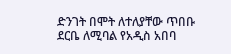ድንገት በሞት ለተለያቸው ጥበቡ ደርቤ ለሚባል የአዲስ አበባ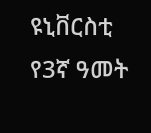ዩኒቨርስቲ የ3ኛ ዓመት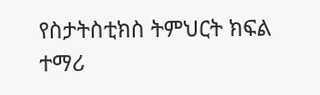የስታትስቲክስ ትምህርት ክፍል ተማሪ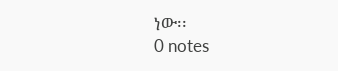ነው፡፡
0 notes